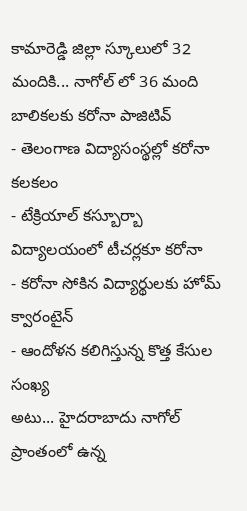కామారెడ్డి జిల్లా స్కూలులో 32 మందికి... నాగోల్ లో 36 మంది బాలికలకు కరోనా పాజిటివ్
- తెలంగాణ విద్యాసంస్థల్లో కరోనా కలకలం
- టేక్రియాల్ కస్బూర్బా విద్యాలయంలో టీచర్లకూ కరోనా
- కరోనా సోకిన విద్యార్థులకు హోమ్ క్వారంటైన్
- ఆందోళన కలిగిస్తున్న కొత్త కేసుల సంఖ్య
అటు... హైదరాబాదు నాగోల్ ప్రాంతంలో ఉన్న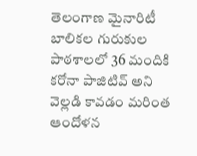తెలంగాణ మైనారిటీ బాలికల గురుకుల పాఠశాలలో 36 మందికి కరోనా పాజిటివ్ అని వెల్లడి కావడం మరింత ఆందోళన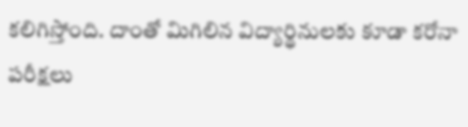కలిగిస్తోంది. దాంతో మిగిలిన విద్యార్థినులకు కూడా కరోనా పరీక్షలు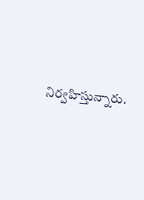నిర్వహిస్తున్నారు.